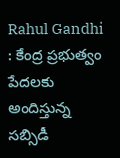Rahul Gandhi : కేంద్ర ప్రభుత్వం పేదలకు అందిస్తున్న సబ్సిడీ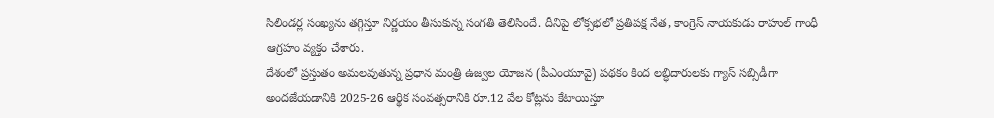సిలిండర్ల సంఖ్యను తగ్గిస్తూ నిర్ణయం తీసుకున్న సంగతి తెలిసిందే. దీనిపై లోక్సభలో ప్రతిపక్ష నేత, కాంగ్రెస్ నాయకుడు రాహుల్ గాంధీ ఆగ్రహం వ్యక్తం చేశారు.
దేశంలో ప్రస్తుతం అమలవుతున్న ప్రధాన మంత్రి ఉజ్వల యోజన (పీఎంయూవై) పథకం కింద లబ్ధిదారులకు గ్యాస్ సబ్సిడీగా అందజేయడానికి 2025-26 ఆర్థిక సంవత్సరానికి రూ.12 వేల కోట్లను కేటాయిస్తూ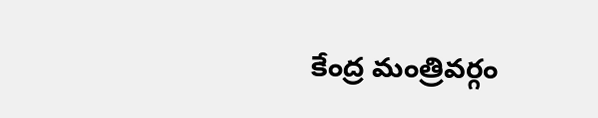కేంద్ర మంత్రివర్గం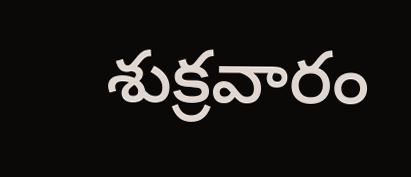శుక్రవారం